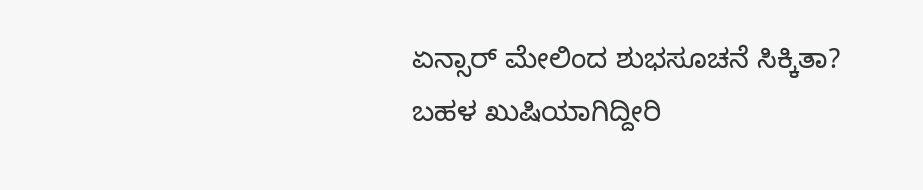ಏನ್ಸಾರ್ ಮೇಲಿಂದ ಶುಭಸೂಚನೆ ಸಿಕ್ಕಿತಾ? ಬಹಳ ಖುಷಿಯಾಗಿದ್ದೀರಿ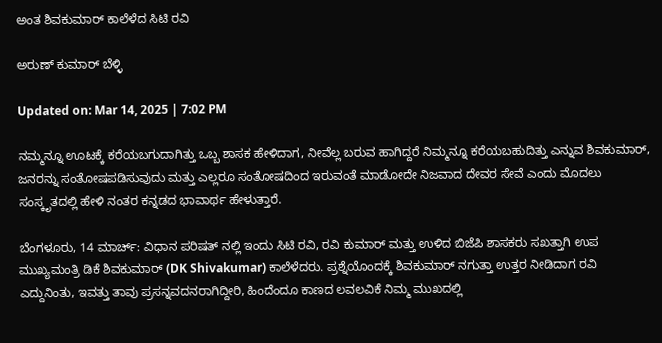ಅಂತ ಶಿವಕುಮಾರ್ ಕಾಲೆಳೆದ ಸಿಟಿ ರವಿ

ಅರುಣ್ ಕುಮಾರ್ ಬೆಳ್ಳಿ

Updated on: Mar 14, 2025 | 7:02 PM

ನಮ್ಮನ್ನೂ ಊಟಕ್ಕೆ ಕರೆಯಬಗುದಾಗಿತ್ತು ಒಬ್ಬ ಶಾಸಕ ಹೇಳಿದಾಗ, ನೀವೆಲ್ಲ ಬರುವ ಹಾಗಿದ್ದರೆ ನಿಮ್ಮನ್ನೂ ಕರೆಯಬಹುದಿತ್ತು ಎನ್ನುವ ಶಿವಕುಮಾರ್, ಜನರನ್ನು ಸಂತೋಷಪಡಿಸುವುದು ಮತ್ತು ಎಲ್ಲರೂ ಸಂತೋಷದಿಂದ ಇರುವಂತೆ ಮಾಡೋದೇ ನಿಜವಾದ ದೇವರ ಸೇವೆ ಎಂದು ಮೊದಲು ಸಂಸ್ಕೃತದಲ್ಲಿ ಹೇಳಿ ನಂತರ ಕನ್ನಡದ ಭಾವಾರ್ಥ ಹೇಳುತ್ತಾರೆ.

ಬೆಂಗಳೂರು, 14 ಮಾರ್ಚ್: ವಿಧಾನ ಪರಿಷತ್ ನಲ್ಲಿ ಇಂದು ಸಿಟಿ ರವಿ, ರವಿ ಕುಮಾರ್ ಮತ್ತು ಉಳಿದ ಬಿಜೆಪಿ ಶಾಸಕರು ಸಖತ್ತಾಗಿ ಉಪ ಮುಖ್ಯಮಂತ್ರಿ ಡಿಕೆ ಶಿವಕುಮಾರ್ (DK Shivakumar) ಕಾಲೆಳೆದರು. ಪ್ರಶ್ನೆಯೊಂದಕ್ಕೆ ಶಿವಕುಮಾರ್ ನಗುತ್ತಾ ಉತ್ತರ ನೀಡಿದಾಗ ರವಿ ಎದ್ದುನಿಂತು, ಇವತ್ತು ತಾವು ಪ್ರಸನ್ನವದನರಾಗಿದ್ದೀರಿ, ಹಿಂದೆಂದೂ ಕಾಣದ ಲವಲವಿಕೆ ನಿಮ್ಮ ಮುಖದಲ್ಲಿ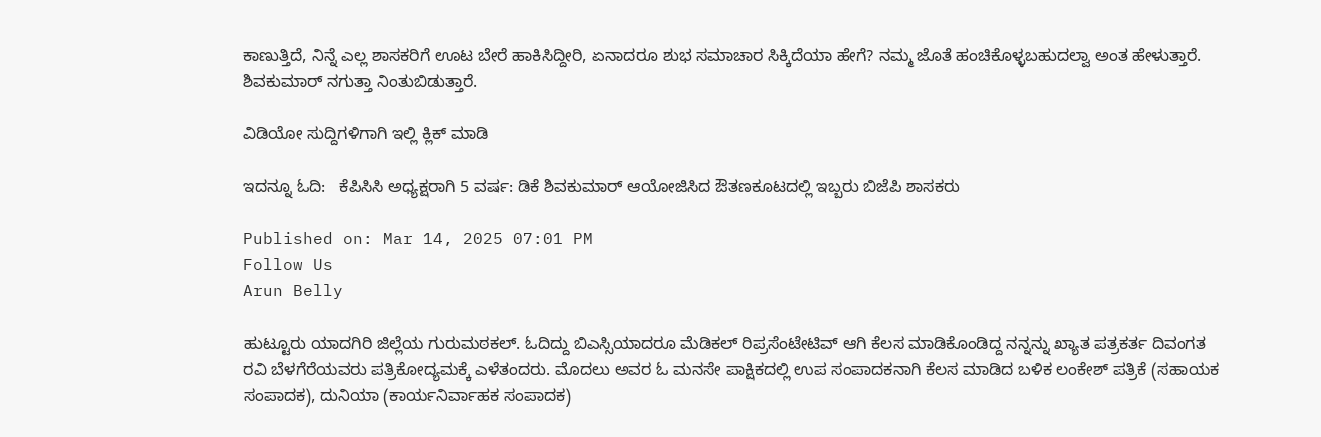ಕಾಣುತ್ತಿದೆ, ನಿನ್ನೆ ಎಲ್ಲ ಶಾಸಕರಿಗೆ ಊಟ ಬೇರೆ ಹಾಕಿಸಿದ್ದೀರಿ, ಏನಾದರೂ ಶುಭ ಸಮಾಚಾರ ಸಿಕ್ಕಿದೆಯಾ ಹೇಗೆ? ನಮ್ಮ ಜೊತೆ ಹಂಚಿಕೊಳ್ಳಬಹುದಲ್ವಾ ಅಂತ ಹೇಳುತ್ತಾರೆ. ಶಿವಕುಮಾರ್ ನಗುತ್ತಾ ನಿಂತುಬಿಡುತ್ತಾರೆ.

ವಿಡಿಯೋ ಸುದ್ದಿಗಳಿಗಾಗಿ ಇಲ್ಲಿ ಕ್ಲಿಕ್ ಮಾಡಿ

ಇದನ್ನೂ ಓದಿ:   ಕೆಪಿಸಿಸಿ ಅಧ್ಯಕ್ಷರಾಗಿ 5 ವರ್ಷ: ಡಿಕೆ ಶಿವಕುಮಾರ್ ಆಯೋಜಿಸಿದ ಔತಣಕೂಟದಲ್ಲಿ ಇಬ್ಬರು ಬಿಜೆಪಿ ಶಾಸಕರು

Published on: Mar 14, 2025 07:01 PM
Follow Us
Arun Belly

ಹುಟ್ಟೂರು ಯಾದಗಿರಿ ಜಿಲ್ಲೆಯ ಗುರುಮಠಕಲ್. ಓದಿದ್ದು ಬಿಎಸ್ಸಿಯಾದರೂ ಮೆಡಿಕಲ್ ರಿಪ್ರಸೆಂಟೇಟಿವ್ ಆಗಿ ಕೆಲಸ ಮಾಡಿಕೊಂಡಿದ್ದ ನನ್ನನ್ನು ಖ್ಯಾತ ಪತ್ರಕರ್ತ ದಿವಂಗತ ರವಿ ಬೆಳಗೆರೆಯವರು ಪತ್ರಿಕೋದ್ಯಮಕ್ಕೆ ಎಳೆತಂದರು. ಮೊದಲು ಅವರ ಓ ಮನಸೇ ಪಾಕ್ಷಿಕದಲ್ಲಿ ಉಪ ಸಂಪಾದಕನಾಗಿ ಕೆಲಸ ಮಾಡಿದ ಬಳಿಕ ಲಂಕೇಶ್ ಪತ್ರಿಕೆ (ಸಹಾಯಕ ಸಂಪಾದಕ), ದುನಿಯಾ (ಕಾರ್ಯನಿರ್ವಾಹಕ ಸಂಪಾದಕ)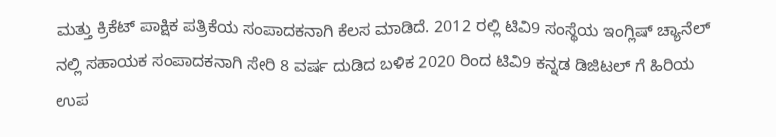ಮತ್ತು ಕ್ರಿಕೆಟ್ ಪಾಕ್ಷಿಕ ಪತ್ರಿಕೆಯ ಸಂಪಾದಕನಾಗಿ ಕೆಲಸ ಮಾಡಿದೆ. 2012 ರಲ್ಲಿ ಟಿವಿ9 ಸಂಸ್ಥೆಯ ಇಂಗ್ಲಿಷ್ ಚ್ಯಾನೆಲ್ ನಲ್ಲಿ ಸಹಾಯಕ ಸಂಪಾದಕನಾಗಿ ಸೇರಿ 8 ವರ್ಷ ದುಡಿದ ಬಳಿಕ 2020 ರಿಂದ ಟಿವಿ9 ಕನ್ನಡ ಡಿಜಿಟಲ್ ಗೆ ಹಿರಿಯ ಉಪ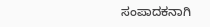ಸಂಪಾದಕನಾಗಿ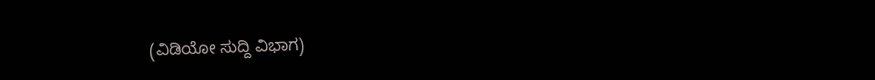(ವಿಡಿಯೋ ಸುದ್ದಿ ವಿಭಾಗ)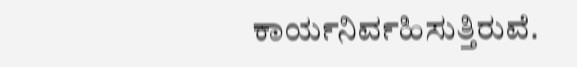ಕಾರ್ಯನಿರ್ವಹಿಸುತ್ತಿರುವೆ.